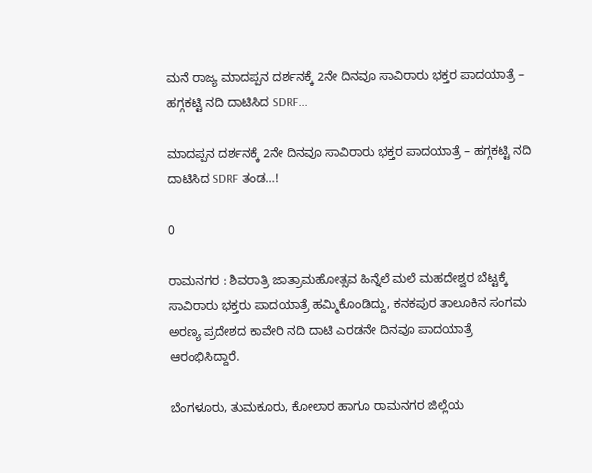ಮನೆ ರಾಜ್ಯ ಮಾದಪ್ಪನ ದರ್ಶನಕ್ಕೆ 2ನೇ ದಿನವೂ ಸಾವಿರಾರು ಭಕ್ತರ ಪಾದಯಾತ್ರೆ – ಹಗ್ಗಕಟ್ಟಿ ನದಿ ದಾಟಿಸಿದ SDRF...

ಮಾದಪ್ಪನ ದರ್ಶನಕ್ಕೆ 2ನೇ ದಿನವೂ ಸಾವಿರಾರು ಭಕ್ತರ ಪಾದಯಾತ್ರೆ – ಹಗ್ಗಕಟ್ಟಿ ನದಿ ದಾಟಿಸಿದ SDRF ತಂಡ…!

0

ರಾಮನಗರ : ಶಿವರಾತ್ರಿ ಜಾತ್ರಾಮಹೋತ್ಸವ ಹಿನ್ನೆಲೆ ಮಲೆ ಮಹದೇಶ್ವರ ಬೆಟ್ಟಕ್ಕೆ ಸಾವಿರಾರು ಭಕ್ತರು ಪಾದಯಾತ್ರೆ ಹಮ್ಮಿಕೊಂಡಿದ್ದು, ಕನಕಪುರ ತಾಲೂಕಿನ ಸಂಗಮ ಅರಣ್ಯ ಪ್ರದೇಶದ ಕಾವೇರಿ ನದಿ ದಾಟಿ ಎರಡನೇ ದಿನವೂ ಪಾದಯಾತ್ರೆ ಆರಂಭಿಸಿದ್ದಾರೆ.

ಬೆಂಗಳೂರು, ತುಮಕೂರು, ಕೋಲಾರ ಹಾಗೂ ರಾಮನಗರ ಜಿಲ್ಲೆಯ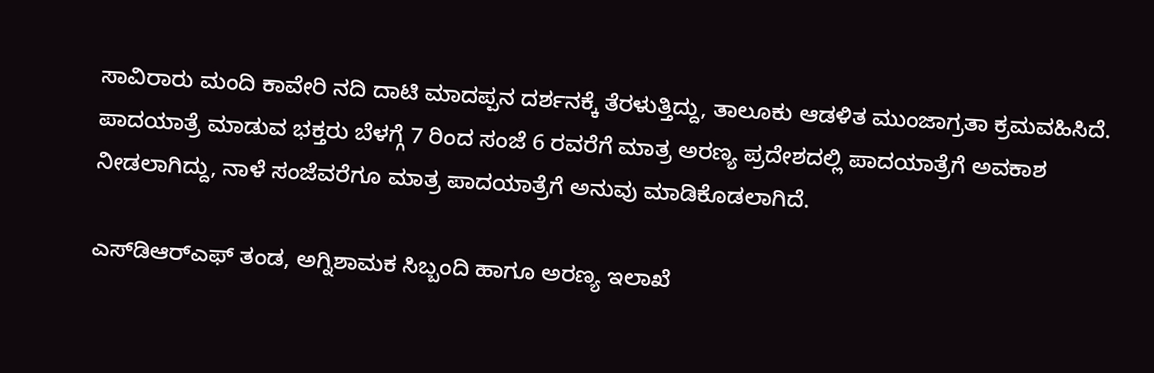ಸಾವಿರಾರು ಮಂದಿ ಕಾವೇರಿ ನದಿ ದಾಟಿ ಮಾದಪ್ಪನ ದರ್ಶನಕ್ಕೆ ತೆರಳುತ್ತಿದ್ದು, ತಾಲೂಕು ಆಡಳಿತ ಮುಂಜಾಗ್ರತಾ ಕ್ರಮವಹಿಸಿದೆ. ಪಾದಯಾತ್ರೆ ಮಾಡುವ ಭಕ್ತರು ಬೆಳಗ್ಗೆ 7 ರಿಂದ ಸಂಜೆ 6 ರವರೆಗೆ ಮಾತ್ರ ಅರಣ್ಯ ಪ್ರದೇಶದಲ್ಲಿ ಪಾದಯಾತ್ರೆಗೆ ಅವಕಾಶ ನೀಡಲಾಗಿದ್ದು, ನಾಳೆ ಸಂಜೆವರೆಗೂ ಮಾತ್ರ ಪಾದಯಾತ್ರೆಗೆ ಅನುವು ಮಾಡಿಕೊಡಲಾಗಿದೆ.

ಎಸ್‌ಡಿಆರ್‌ಎಫ್ ತಂಡ, ಅಗ್ನಿಶಾಮಕ ಸಿಬ್ಬಂದಿ ಹಾಗೂ ಅರಣ್ಯ ಇಲಾಖೆ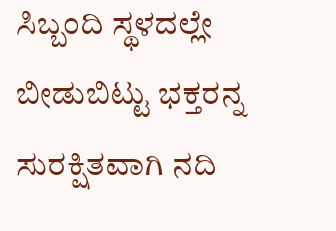ಸಿಬ್ಬಂದಿ ಸ್ಥಳದಲ್ಲೇ ಬೀಡುಬಿಟ್ಟು ಭಕ್ತರನ್ನ ಸುರಕ್ಷಿತವಾಗಿ ನದಿ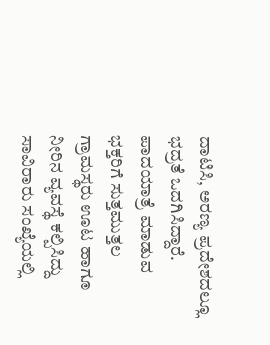ದಾಟಿಸಿ, ಅರಣ್ಯ ಪ್ರದೇಶದಲ್ಲೂ ಭದ್ರತೆ ಒದಗಿಸಿದ್ದಾರೆ. ಪಾದಯಾತ್ರೆ ಮಾಡುವ ಭಕ್ತರಿಗೆ ಸುತ್ತಮುತ್ತಲ ಗ್ರಾಮಸ್ಥರು ಊಟ ಹಾಗೂ ನೀರಿನ ವ್ಯವಸ್ಥೆ ಕಲ್ಪಿಸಿದ್ದು ಸಾವಿರಾರು ಸಂಖ್ಯೆಯಲ್ಲಿ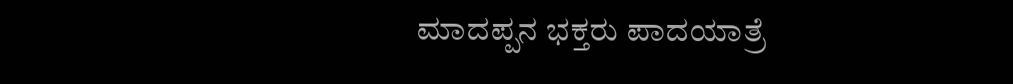ಮಾದಪ್ಪನ ಭಕ್ತರು ಪಾದಯಾತ್ರೆ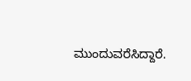ಮುಂದುವರೆಸಿದ್ದಾರೆ.